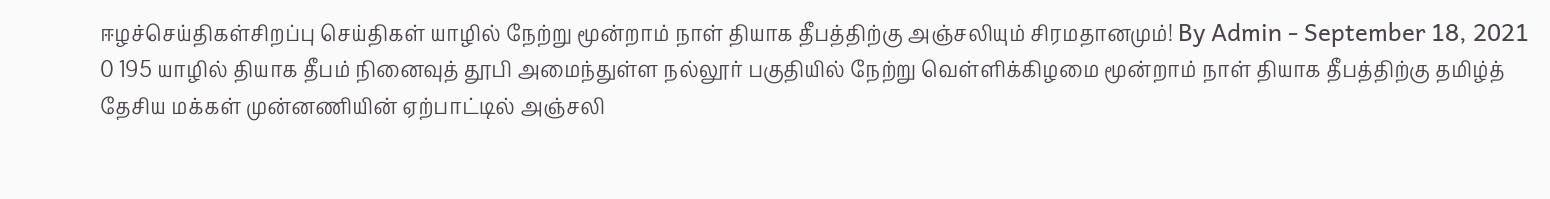ஈழச்செய்திகள்சிறப்பு செய்திகள் யாழில் நேற்று மூன்றாம் நாள் தியாக தீபத்திற்கு அஞ்சலியும் சிரமதானமும்! By Admin - September 18, 2021 0 195 யாழில் தியாக தீபம் நினைவுத் தூபி அமைந்துள்ள நல்லூர் பகுதியில் நேற்று வெள்ளிக்கிழமை மூன்றாம் நாள் தியாக தீபத்திற்கு தமிழ்த் தேசிய மக்கள் முன்னணியின் ஏற்பாட்டில் அஞ்சலி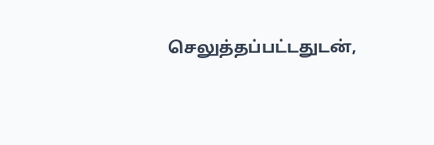செலுத்தப்பட்டதுடன்,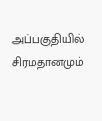அப்பகுதியில் சிரமதானமும்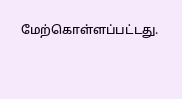மேற்கொள்ளப்பட்டது.